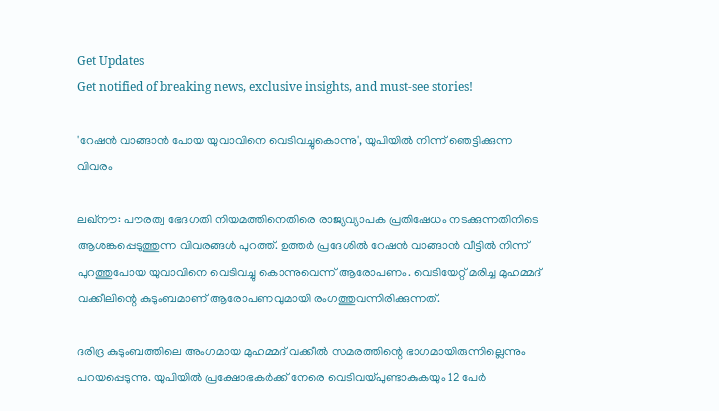Get Updates
Get notified of breaking news, exclusive insights, and must-see stories!

'റേഷന്‍ വാങ്ങാന്‍ പോയ യുവാവിനെ വെടിവച്ചുകൊന്നു', യുപിയില്‍ നിന്ന് ഞെട്ടിക്കുന്ന വിവരം

ലഖ്‌നൗ: പൗരത്വ ഭേദഗതി നിയമത്തിനെതിരെ രാജ്യവ്യാപക പ്രതിഷേധം നടക്കുന്നതിനിടെ ആശങ്കപ്പെടുത്തുന്ന വിവരങ്ങള്‍ പുറത്ത്. ഉത്തര്‍ പ്രദേശില്‍ റേഷന്‍ വാങ്ങാന്‍ വീട്ടില്‍ നിന്ന് പുറത്തുപോയ യുവാവിനെ വെടിവച്ചു കൊന്നുവെന്ന് ആരോപണം. വെടിയേറ്റ് മരിച്ച മുഹമ്മദ് വക്കീലിന്റെ കുടുംബമാണ് ആരോപണവുമായി രംഗത്തുവന്നിരിക്കുന്നത്.

ദരിദ്ര കുടുംബത്തിലെ അംഗമായ മുഹമ്മദ് വക്കീല്‍ സമരത്തിന്റെ ഭാഗമായിരുന്നില്ലെന്നും പറയപ്പെടുന്നു. യുപിയില്‍ പ്രക്ഷോഭകര്‍ക്ക് നേരെ വെടിവയ്പുണ്ടാകുകയും 12 പേര്‍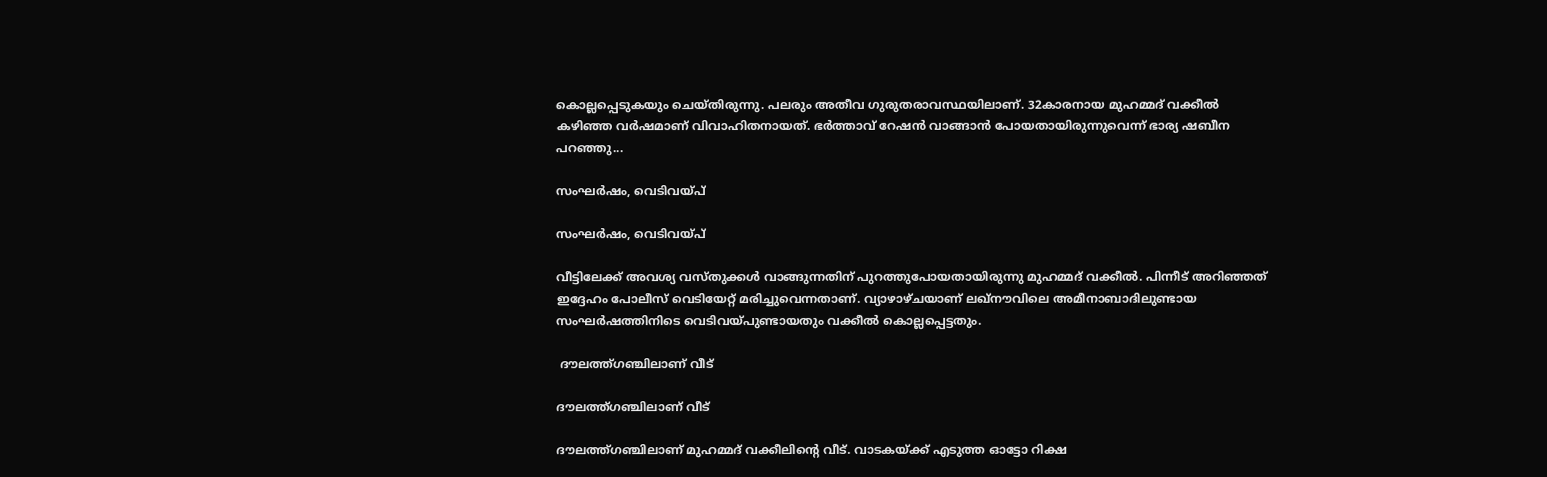കൊല്ലപ്പെടുകയും ചെയ്തിരുന്നു. പലരും അതീവ ഗുരുതരാവസ്ഥയിലാണ്. 32കാരനായ മുഹമ്മദ് വക്കീല്‍ കഴിഞ്ഞ വര്‍ഷമാണ് വിവാഹിതനായത്. ഭര്‍ത്താവ് റേഷന്‍ വാങ്ങാന്‍ പോയതായിരുന്നുവെന്ന് ഭാര്യ ഷബീന പറഞ്ഞു...

സംഘര്‍ഷം, വെടിവയ്പ്

സംഘര്‍ഷം, വെടിവയ്പ്

വീട്ടിലേക്ക് അവശ്യ വസ്തുക്കള്‍ വാങ്ങുന്നതിന് പുറത്തുപോയതായിരുന്നു മുഹമ്മദ് വക്കീല്‍. പിന്നീട് അറിഞ്ഞത് ഇദ്ദേഹം പോലീസ് വെടിയേറ്റ് മരിച്ചുവെന്നതാണ്. വ്യാഴാഴ്ചയാണ് ലഖ്‌നൗവിലെ അമീനാബാദിലുണ്ടായ സംഘര്‍ഷത്തിനിടെ വെടിവയ്പുണ്ടായതും വക്കീല്‍ കൊല്ലപ്പെട്ടതും.

 ദൗലത്ത്ഗഞ്ചിലാണ് വീട്

ദൗലത്ത്ഗഞ്ചിലാണ് വീട്

ദൗലത്ത്ഗഞ്ചിലാണ് മുഹമ്മദ് വക്കീലിന്റെ വീട്. വാടകയ്ക്ക് എടുത്ത ഓട്ടോ റിക്ഷ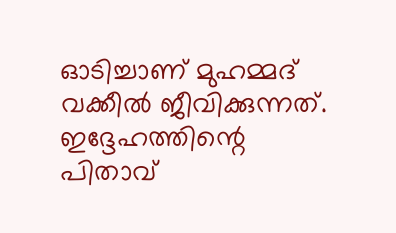ഓടിച്ചാണ് മുഹമ്മദ് വക്കീല്‍ ജീവിക്കുന്നത്. ഇദ്ദേഹത്തിന്റെ പിതാവ്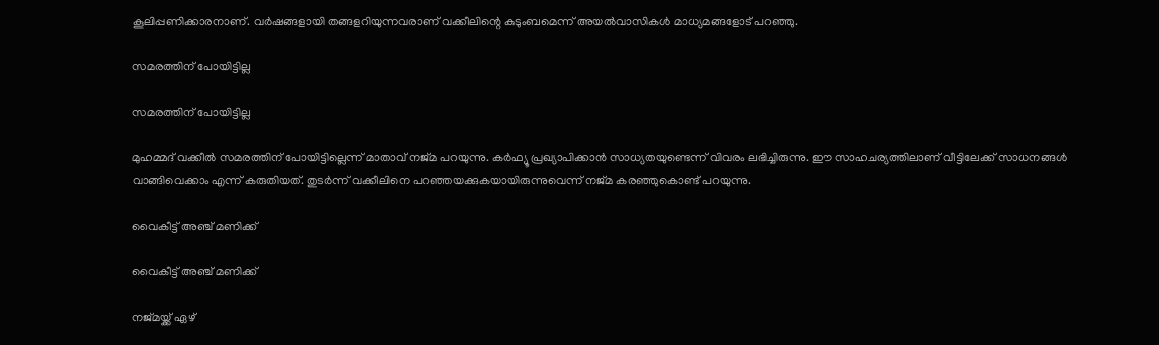കൂലിപ്പണിക്കാരനാണ്. വര്‍ഷങ്ങളായി തങ്ങളറിയുന്നവരാണ് വക്കീലിന്റെ കുടുംബമെന്ന് അയല്‍വാസികള്‍ മാധ്യമങ്ങളോട് പറഞ്ഞു.

സമരത്തിന് പോയിട്ടില്ല

സമരത്തിന് പോയിട്ടില്ല

മുഹമ്മദ് വക്കീല്‍ സമരത്തിന് പോയിട്ടില്ലെന്ന് മാതാവ് നജ്മ പറയുന്നു. കര്‍ഫ്യൂ പ്രഖ്യാപിക്കാന്‍ സാധ്യതയുണ്ടെന്ന് വിവരം ലഭിച്ചിരുന്നു. ഈ സാഹചര്യത്തിലാണ് വീട്ടിലേക്ക് സാധനങ്ങള്‍ വാങ്ങിവെക്കാം എന്ന് കരുതിയത്. തുടര്‍ന്ന് വക്കീലിനെ പറഞ്ഞയക്കുകയായിരുന്നുവെന്ന് നജ്മ കരഞ്ഞുകൊണ്ട് പറയുന്നു.

വൈകീട്ട് അഞ്ച് മണിക്ക്

വൈകീട്ട് അഞ്ച് മണിക്ക്

നജ്മയ്ക്ക് ഏഴ്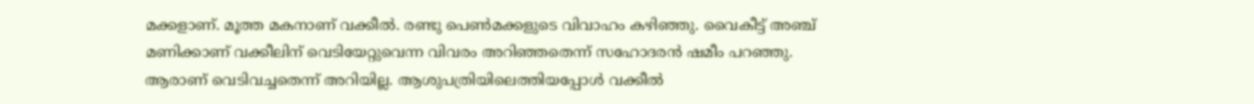മക്കളാണ്. മൂത്ത മകനാണ് വക്കീല്‍. രണ്ടു പെണ്‍മക്കളുടെ വിവാഹം കഴിഞ്ഞു. വൈകീട്ട് അഞ്ച് മണിക്കാണ് വക്കീലിന് വെടിയേറ്റുവെന്ന വിവരം അറിഞ്ഞതെന്ന് സഹോദരന്‍ ഷമീം പറഞ്ഞു. ആരാണ് വെടിവച്ചതെന്ന് അറിയില്ല. ആശുപത്രിയിലെത്തിയപ്പോള്‍ വക്കീല്‍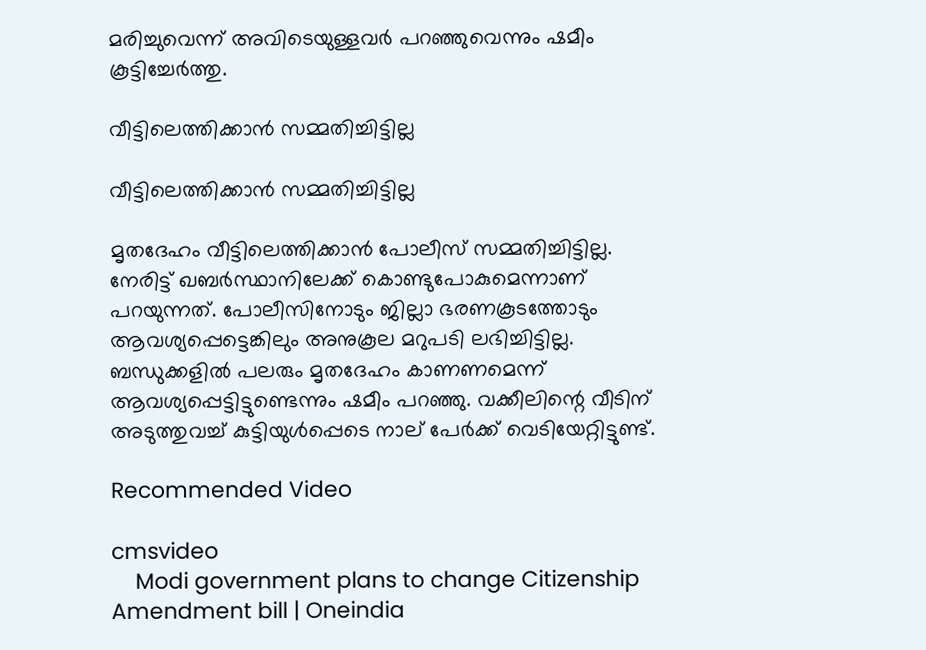മരിച്ചുവെന്ന് അവിടെയുള്ളവര്‍ പറഞ്ഞുവെന്നും ഷമീം കൂട്ടിച്ചേര്‍ത്തു.

വീട്ടിലെത്തിക്കാന്‍ സമ്മതിച്ചിട്ടില്ല

വീട്ടിലെത്തിക്കാന്‍ സമ്മതിച്ചിട്ടില്ല

മൃതദേഹം വീട്ടിലെത്തിക്കാന്‍ പോലീസ് സമ്മതിച്ചിട്ടില്ല. നേരിട്ട് ഖബര്‍സ്ഥാനിലേക്ക് കൊണ്ടുപോകുമെന്നാണ് പറയുന്നത്. പോലീസിനോടും ജില്ലാ ഭരണകൂടത്തോടും ആവശ്യപ്പെട്ടെങ്കിലും അനുകൂല മറുപടി ലഭിച്ചിട്ടില്ല. ബന്ധുക്കളില്‍ പലരും മൃതദേഹം കാണണമെന്ന് ആവശ്യപ്പെട്ടിട്ടുണ്ടെന്നും ഷമീം പറഞ്ഞു. വക്കീലിന്റെ വീടിന് അടുത്തുവച്ച് കുട്ടിയുള്‍പ്പെടെ നാല് പേര്‍ക്ക് വെടിയേറ്റിട്ടുണ്ട്.

Recommended Video

cmsvideo
    Modi government plans to change Citizenship Amendment bill | Oneindia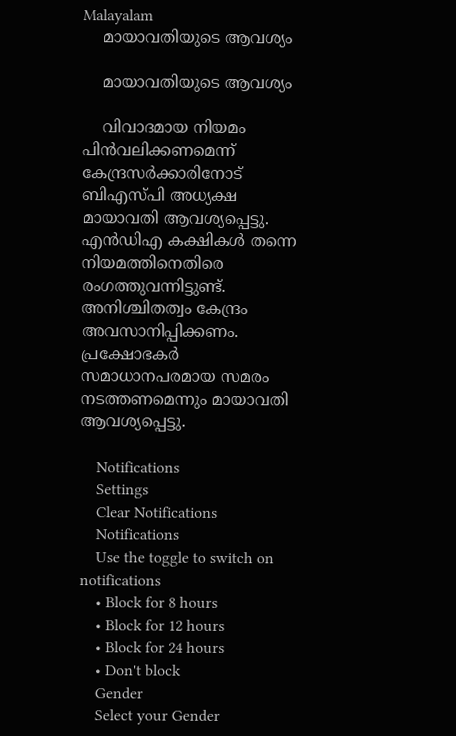Malayalam
    മായാവതിയുടെ ആവശ്യം

    മായാവതിയുടെ ആവശ്യം

    വിവാദമായ നിയമം പിന്‍വലിക്കണമെന്ന് കേന്ദ്രസര്‍ക്കാരിനോട് ബിഎസ്പി അധ്യക്ഷ മായാവതി ആവശ്യപ്പെട്ടു. എന്‍ഡിഎ കക്ഷികള്‍ തന്നെ നിയമത്തിനെതിരെ രംഗത്തുവന്നിട്ടുണ്ട്. അനിശ്ചിതത്വം കേന്ദ്രം അവസാനിപ്പിക്കണം. പ്രക്ഷോഭകര്‍ സമാധാനപരമായ സമരം നടത്തണമെന്നും മായാവതി ആവശ്യപ്പെട്ടു.

    Notifications
    Settings
    Clear Notifications
    Notifications
    Use the toggle to switch on notifications
    • Block for 8 hours
    • Block for 12 hours
    • Block for 24 hours
    • Don't block
    Gender
    Select your Gender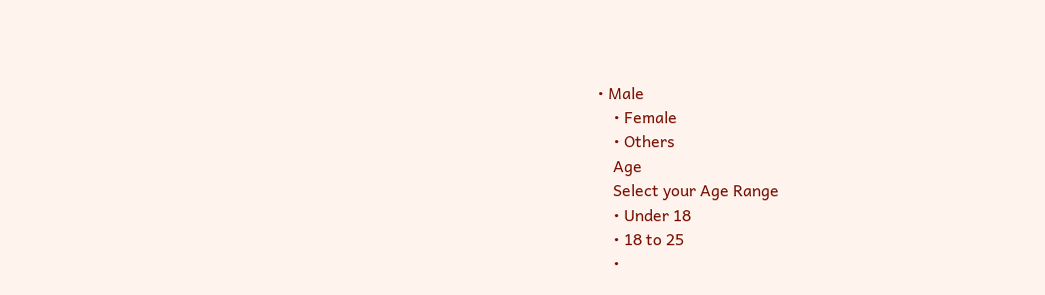• Male
    • Female
    • Others
    Age
    Select your Age Range
    • Under 18
    • 18 to 25
    •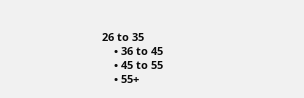26 to 35
    • 36 to 45
    • 45 to 55
    • 55+